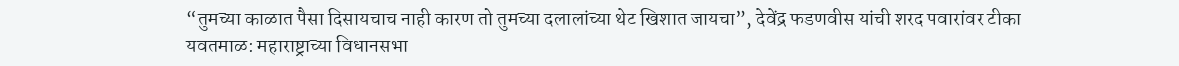“तुमच्या काळात पैसा दिसायचाच नाही कारण तो तुमच्या दलालांच्या थेट खिशात जायचा”, देवेंद्र फडणवीस यांची शरद पवारांवर टीका
यवतमाळ: महाराष्ट्राच्या विधानसभा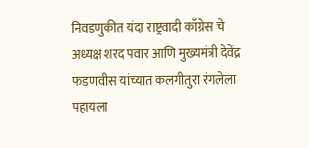निवडणुकीत यंदा राष्ट्रवादी काँग्रेस चे अध्यक्ष शरद पवार आणि मुख्यमंत्री देवेंद्र फडणवीस यांच्यात कलगीतुरा रंगलेला पहायला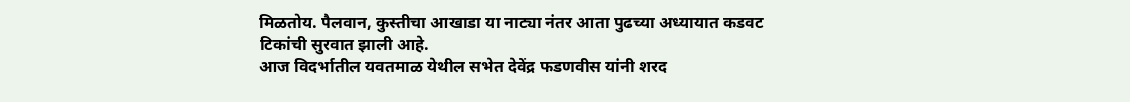मिळतोय. पैलवान, कुस्तीचा आखाडा या नाट्या नंतर आता पुढच्या अध्यायात कडवट टिकांची सुरवात झाली आहे.
आज विदर्भातील यवतमाळ येथील सभेत देवेंद्र फडणवीस यांनी शरद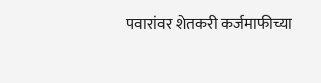पवारांवर शेतकरी कर्जमाफीच्या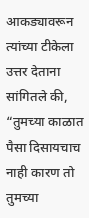आकड्यावरून त्यांच्या टीकेला उत्तर देताना सांगितले की, “तुमच्या काळात पैसा दिसायचाच नाही कारण तो तुमच्या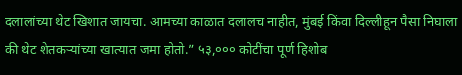दलालांच्या थेट खिशात जायचा. आमच्या काळात दलालच नाहीत, मुंबई किंवा दिल्लीहून पैसा निघाला की थेट शेतकऱ्यांच्या खात्यात जमा होतो.” ५३,००० कोटींचा पूर्ण हिशोब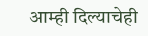आम्ही दिल्याचेही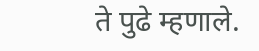ते पुढे म्हणाले.